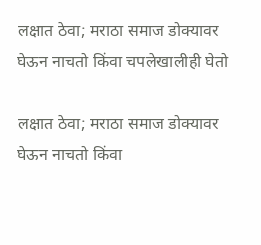लक्षात ठेवा; मराठा समाज डोक्यावर घेऊन नाचतो किंवा चपलेखालीही घेतो

लक्षात ठेवा; मराठा समाज डोक्यावर घेऊन नाचतो किंवा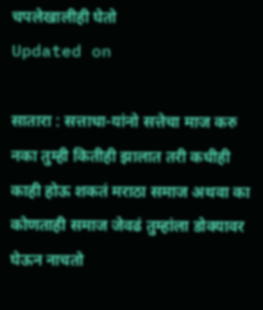चपलेखालीही घेतो
Updated on

सातारा : सत्ताधा-यांनो सत्तेचा माज करु नका तुम्ही कितीही झालात तरी कधीही काही होऊ शकतं मराठा समाज अथवा का कोणताही समाज जेवढं तुम्हांला डोक्यावर घेऊन नाचतो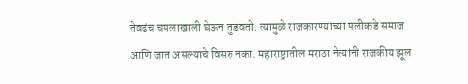तेवढंच चपलाखाली घेऊन तुडवतो. त्यामुळे राजकारण्याच्या पलीकडे समाज आणि जात असल्याचे विसरु नका. महाराष्ट्रातील मराठा नेत्यांनी राजकीय झूल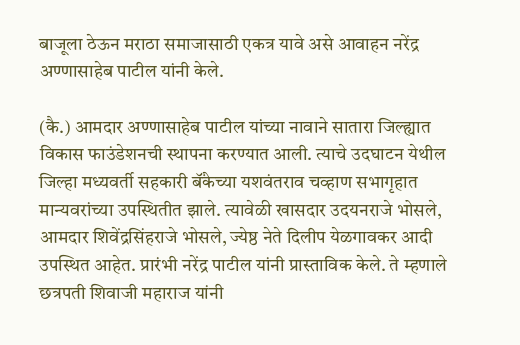बाजूला ठेऊन मराठा समाजासाठी एकत्र यावे असे आवाहन नरेंद्र अण्णासाहेब पाटील यांनी केले.

(कै.) आमदार अण्णासाहेब पाटील यांच्या नावाने सातारा जिल्ह्यात विकास फाउंडेशनची स्थापना करण्यात आली. त्याचे उदघाटन येथील जिल्हा मध्यवर्ती सहकारी बॅंकेच्या यशवंतराव चव्हाण सभागृहात मान्यवरांच्या उपस्थितीत झाले. त्यावेळी खासदार उदयनराजे भोसले, आमदार शिवेंद्रसिंहराजे भोसले, ज्येष्ठ नेते दिलीप येळगावकर आदी उपस्थित आहेत. प्रारंभी नरेंद्र पाटील यांनी प्रास्ताविक केले. ते म्हणाले छत्रपती शिवाजी महाराज यांनी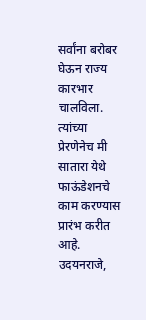सर्वांना बरोबर घेऊन राज्य कारभार चालविला. त्यांच्या प्रेरणेनेच मी सातारा येथे फाऊंडेशनचे काम करण्यास प्रारंभ करीत आहे. उदयनराजे,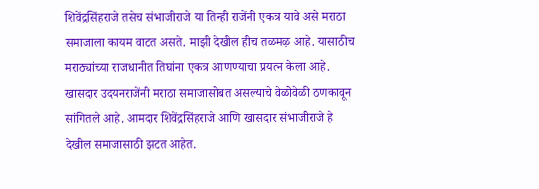शिवेंद्रसिंहराजे तसेच संभाजीराजे या तिन्ही राजेंनी एकत्र यावे असे मराठा समाजाला कायम वाटत असते. माझी देखील हीच तळमऴ आहे. यासाठीच मराठ्यांच्या राजधानीत तिघांना एकत्र आणण्याचा प्रयत्न केला आहे. खासदार उदयनराजेंनी मराठा समाजासोबत असल्याचे वेळोवेळी ठणकावून सांगितले आहे. आमदार शिवेंद्रसिंहराजे आणि खासदार संभाजीराजे हे देखील समाजासाठी झटत आहेत.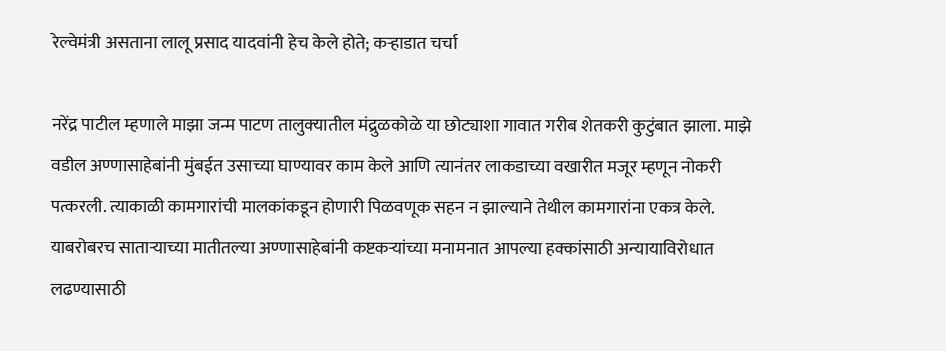रेल्वेमंत्री असताना लालू प्रसाद यादवांनी हेच केले होते; कऱ्हाडात चर्चा

नरेंद्र पाटील म्हणाले माझा जन्म पाटण तालुक्‍यातील मंद्रुळकोळे या छोट्याशा गावात गरीब शेतकरी कुटुंबात झाला. माझे वडील अण्णासाहेबांनी मुंबईत उसाच्या घाण्यावर काम केले आणि त्यानंतर लाकडाच्या वखारीत मजूर म्हणून नोकरी पत्करली. त्याकाळी कामगारांची मालकांकडून होणारी पिळवणूक सहन न झाल्याने तेथील कामगारांना एकत्र केले. याबरोबरच साताऱ्याच्या मातीतल्या अण्णासाहेबांनी कष्टकऱ्यांच्या मनामनात आपल्या हक्कांसाठी अन्यायाविरोधात लढण्यासाठी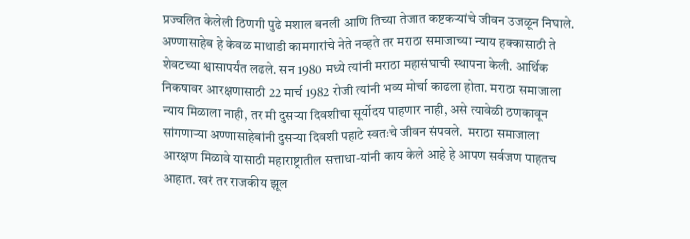प्रज्वलित केलेली ठिणगी पुढे मशाल बनली आणि तिच्या तेजात कष्टकऱ्यांचे जीवन उजळून निघाले. अण्णासाहेब हे केवळ माथाडी कामगारांचे नेते नव्हते तर मराठा समाजाच्या न्याय हक्कासाठी ते शेवटच्या श्वासापर्यंत लढले. सन 1980 मध्ये त्यांनी मराठा महासंघाची स्थापना केली. आर्थिक निकषावर आरक्षणासाठी 22 मार्च 1982 रोजी त्यांनी भव्य मोर्चा काढला होता. मराठा समाजाला न्याय मिळाला नाही, तर मी दुसऱ्या दिवशीचा सूर्योदय पाहणार नाही, असे त्यावेळी ठणकावून सांगणाऱ्या अण्णासाहेबांनी दुसऱ्या दिवशी पहाटे स्वतःचे जीवन संपवले.  मराठा समाजाला आरक्षण मिळावे यासाठी महाराष्ट्रातील सत्ताधा-यांनी काय केले आहे हे आपण सर्वजण पाहतच आहात. खरं तर राजकीय झूल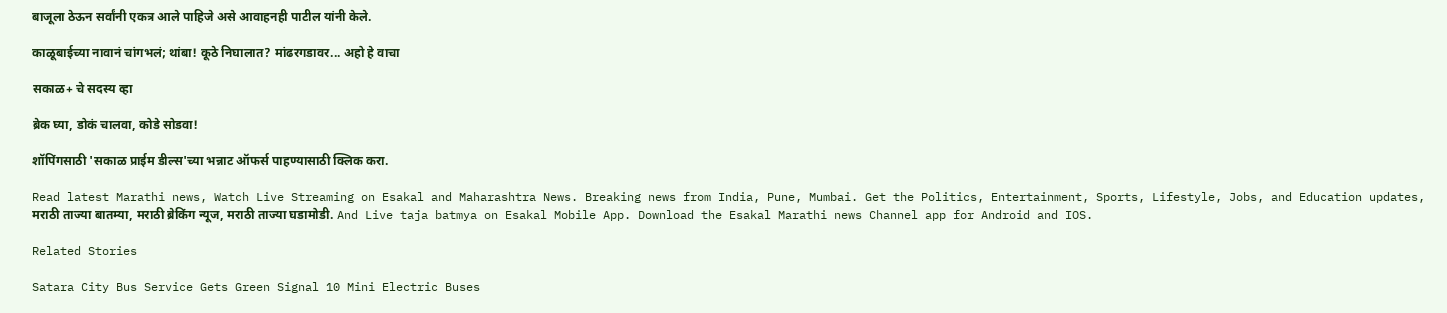बाजूला ठेऊन सर्वांनी एकत्र आले पाहिजे असे आवाहनही पाटील यांनी केले.

काळूबाईच्या नावानं चांगभलं; थांबा! कूठे निघालात? मांढरगडावर... अहो हे वाचा

सकाळ+ चे सदस्य व्हा

ब्रेक घ्या, डोकं चालवा, कोडे सोडवा!

शॉपिंगसाठी 'सकाळ प्राईम डील्स'च्या भन्नाट ऑफर्स पाहण्यासाठी क्लिक करा.

Read latest Marathi news, Watch Live Streaming on Esakal and Maharashtra News. Breaking news from India, Pune, Mumbai. Get the Politics, Entertainment, Sports, Lifestyle, Jobs, and Education updates, मराठी ताज्या बातम्या, मराठी ब्रेकिंग न्यूज, मराठी ताज्या घडामोडी. And Live taja batmya on Esakal Mobile App. Download the Esakal Marathi news Channel app for Android and IOS.

Related Stories

Satara City Bus Service Gets Green Signal 10 Mini Electric Buses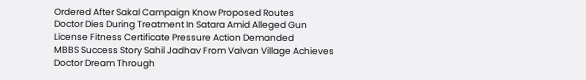Ordered After Sakal Campaign Know Proposed Routes
Doctor Dies During Treatment In Satara Amid Alleged Gun License Fitness Certificate Pressure Action Demanded
MBBS Success Story Sahil Jadhav From Valvan Village Achieves Doctor Dream Through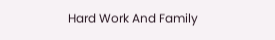Hard Work And Family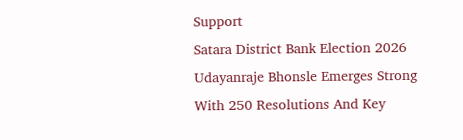Support
Satara District Bank Election 2026 Udayanraje Bhonsle Emerges Strong With 250 Resolutions And Key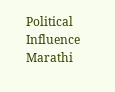Political Influence
Marathi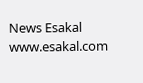News Esakal
www.esakal.com